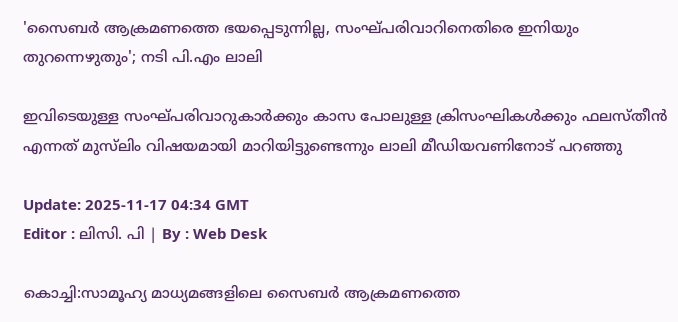'സൈബർ ആക്രമണത്തെ ഭയപ്പെടുന്നില്ല, സംഘ്പരിവാറിനെതിരെ ഇനിയും തുറന്നെഴുതും'; നടി പി.എം ലാലി

ഇവിടെയുള്ള സംഘ്പരിവാറുകാർക്കും കാസ പോലുള്ള ക്രിസംഘികൾക്കും ഫലസ്തീൻ എന്നത് മുസ്‍ലിം വിഷയമായി മാറിയിട്ടുണ്ടെന്നും ലാലി മീഡിയവണിനോട് പറഞ്ഞു

Update: 2025-11-17 04:34 GMT
Editor : ലിസി. പി | By : Web Desk

കൊച്ചി:സാമൂഹ്യ മാധ്യമങ്ങളിലെ സൈബർ ആക്രമണത്തെ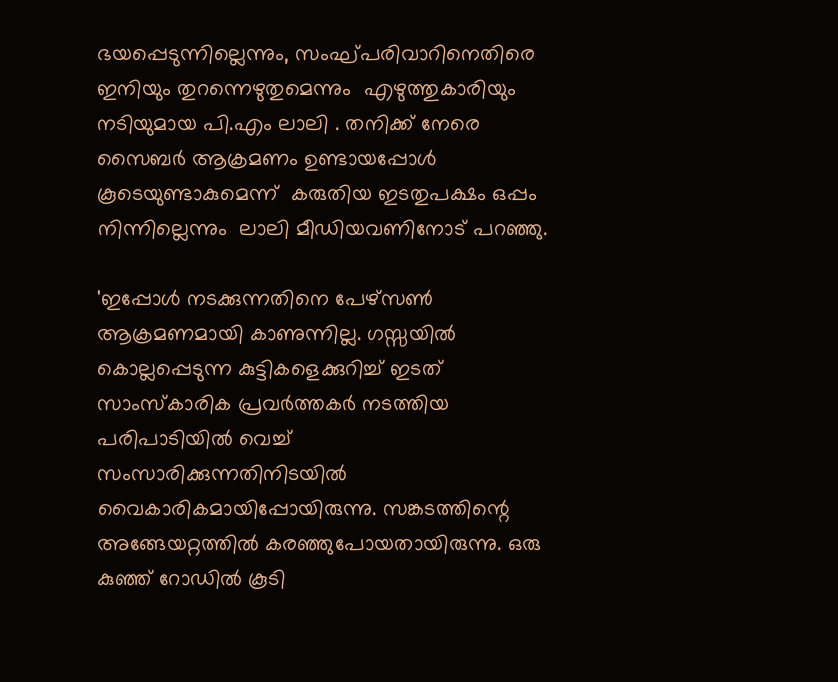ഭയപ്പെടുന്നില്ലെന്നും, സംഘ്പരിവാറിനെതിരെ ഇനിയും തുറന്നെഴുതുമെന്നും  എഴുത്തുകാരിയും നടിയുമായ പി.എം ലാലി . തനിക്ക് നേരെ സൈബർ ആക്രമണം ഉണ്ടായപ്പോൾ കൂടെയുണ്ടാകുമെന്ന്  കരുതിയ ഇടതുപക്ഷം ഒപ്പം നിന്നില്ലെന്നും  ലാലി മീഡിയവണിനോട് പറഞ്ഞു.

'ഇപ്പോള്‍ നടക്കുന്നതിനെ പേഴ്‌സൺ ആക്രമണമായി കാണുന്നില്ല. ഗസ്സയിൽ കൊല്ലപ്പെടുന്ന കുട്ടികളെക്കുറിച്ച് ഇടത് സാംസ്‌കാരിക പ്രവർത്തകർ നടത്തിയ പരിപാടിയിൽ വെച്ച് സംസാരിക്കുന്നതിനിടയിൽ വൈകാരികമായിപ്പോയിരുന്നു. സങ്കടത്തിന്റെ അങ്ങേയറ്റത്തിൽ കരഞ്ഞുപോയതായിരുന്നു. ഒരു കുഞ്ഞ് റോഡില്‍ കൂടി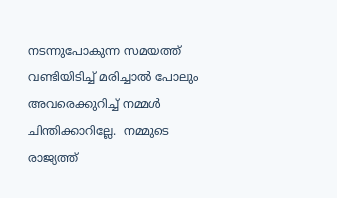നടന്നുപോകുന്ന സമയത്ത് വണ്ടിയിടിച്ച് മരിച്ചാൽ പോലും അവരെക്കുറിച്ച് നമ്മള്‍ ചിന്തിക്കാറില്ലേ.  നമ്മുടെ രാജ്യത്ത്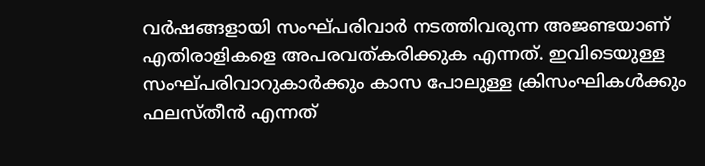വർഷങ്ങളായി സംഘ്പരിവാര്‍ നടത്തിവരുന്ന അജണ്ടയാണ് എതിരാളികളെ അപരവത്കരിക്കുക എന്നത്. ഇവിടെയുള്ള സംഘ്പരിവാറുകാർക്കും കാസ പോലുള്ള ക്രിസംഘികൾക്കും ഫലസ്തീൻ എന്നത്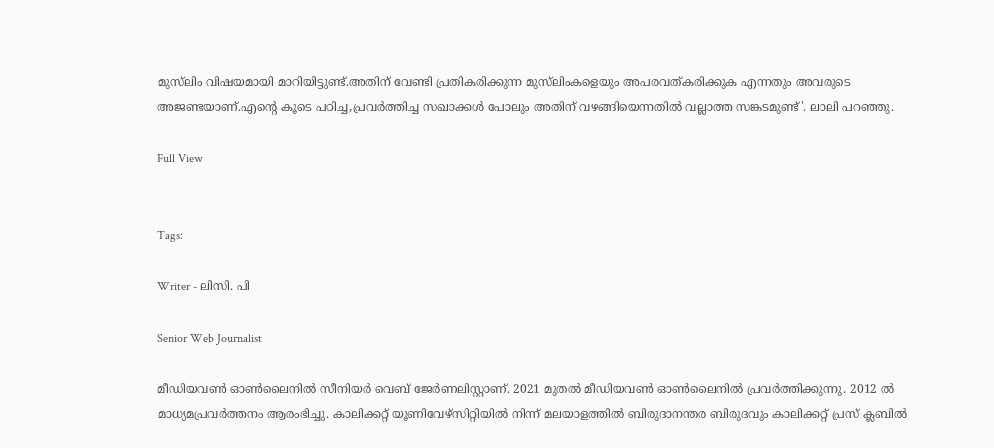മുസ്‍ലിം വിഷയമായി മാറിയിട്ടുണ്ട്.അതിന് വേണ്ടി പ്രതികരിക്കുന്ന മുസ്‍ലിംകളെയും അപരവത്കരിക്കുക എന്നതും അവരുടെ അജണ്ടയാണ്.എന്റെ കൂടെ പഠിച്ച,പ്രവർത്തിച്ച സഖാക്കൾ പോലും അതിന് വഴങ്ങിയെന്നതിൽ വല്ലാത്ത സങ്കടമുണ്ട്'. ലാലി പറഞ്ഞു.

Full View


Tags:

Writer - ലിസി. പി

Senior Web Journalist

മീഡിയവൺ ഓൺലൈനിൽ സീനിയർ വെബ് ജേർണലിസ്റ്റാണ്. 2021 മുതൽ മീഡിയവൺ ഓൺലൈനിൽ പ്രവർത്തിക്കുന്നു. 2012 ല്‍ മാധ്യമപ്രവര്‍ത്തനം ആരംഭിച്ചു. കാലിക്കറ്റ് യൂണിവേഴ്‌സിറ്റിയിൽ നിന്ന് മലയാളത്തിൽ ബിരുദാനന്തര ബിരുദവും കാലിക്കറ്റ് പ്രസ് ക്ലബിൽ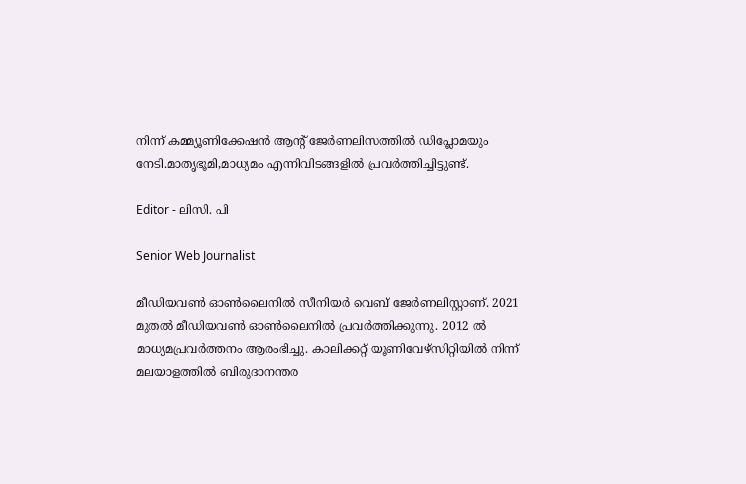നിന്ന് കമ്മ്യൂണിക്കേഷൻ ആന്റ് ജേർണലിസത്തിൽ ഡിപ്ലോമയും നേടി.മാതൃഭൂമി,മാധ്യമം എന്നിവിടങ്ങളിൽ പ്രവർത്തിച്ചിട്ടുണ്ട്.

Editor - ലിസി. പി

Senior Web Journalist

മീഡിയവൺ ഓൺലൈനിൽ സീനിയർ വെബ് ജേർണലിസ്റ്റാണ്. 2021 മുതൽ മീഡിയവൺ ഓൺലൈനിൽ പ്രവർത്തിക്കുന്നു. 2012 ല്‍ മാധ്യമപ്രവര്‍ത്തനം ആരംഭിച്ചു. കാലിക്കറ്റ് യൂണിവേഴ്‌സിറ്റിയിൽ നിന്ന് മലയാളത്തിൽ ബിരുദാനന്തര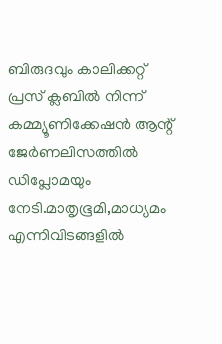ബിരുദവും കാലിക്കറ്റ് പ്രസ് ക്ലബിൽ നിന്ന് കമ്മ്യൂണിക്കേഷൻ ആന്റ് ജേർണലിസത്തിൽ ഡിപ്ലോമയും നേടി.മാതൃഭൂമി,മാധ്യമം എന്നിവിടങ്ങളിൽ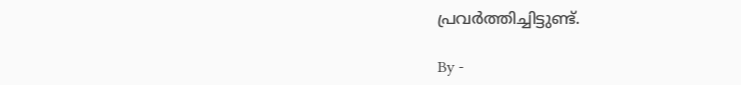പ്രവർത്തിച്ചിട്ടുണ്ട്.

By -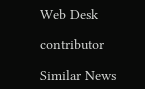Web Desk

contributor

Similar News